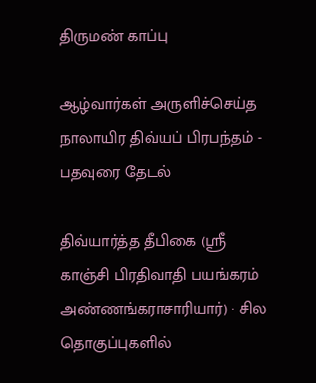திருமண் காப்பு

ஆழ்வார்கள் அருளிச்செய்த நாலாயிர திவ்யப் பிரபந்தம் - பதவுரை தேடல்

திவ்யார்த்த தீபிகை (ஸ்ரீ காஞ்சி பிரதிவாதி பயங்கரம் அண்ணங்கராசாரியார்) · சில தொகுப்புகளில்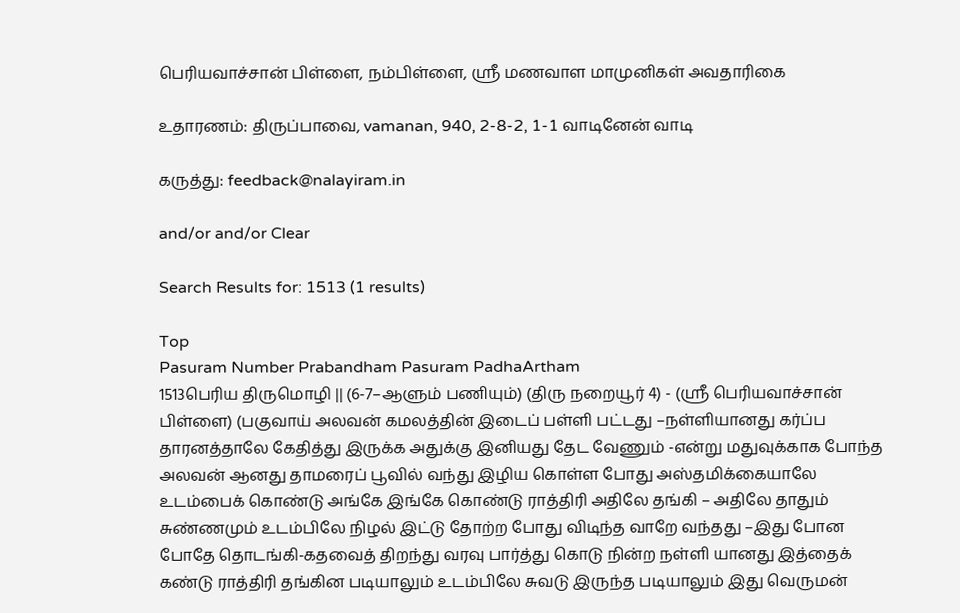பெரியவாச்சான் பிள்ளை, நம்பிள்ளை, ஸ்ரீ மணவாள மாமுனிகள் அவதாரிகை

உதாரணம்: திருப்பாவை, vamanan, 940, 2-8-2, 1-1 வாடினேன் வாடி

கருத்து: feedback@nalayiram.in

and/or and/or Clear

Search Results for: 1513 (1 results)

Top
Pasuram Number Prabandham Pasuram PadhaArtham
1513பெரிய திருமொழி || (6-7–ஆளும் பணியும்) (திரு நறையூர் 4) - (ஸ்ரீ பெரியவாச்சான் பிள்ளை) (பகுவாய் அலவன் கமலத்தின் இடைப் பள்ளி பட்டது –நள்ளியானது கர்ப்ப தாரனத்தாலே கேதித்து இருக்க அதுக்கு இனியது தேட வேணும் -என்று மதுவுக்காக போந்த அலவன் ஆனது தாமரைப் பூவில் வந்து இழிய கொள்ள போது அஸ்தமிக்கையாலே உடம்பைக் கொண்டு அங்கே இங்கே கொண்டு ராத்திரி அதிலே தங்கி – அதிலே தாதும் சுண்ணமும் உடம்பிலே நிழல் இட்டு தோற்ற போது விடிந்த வாறே வந்தது –இது போன போதே தொடங்கி-கதவைத் திறந்து வரவு பார்த்து கொடு நின்ற நள்ளி யானது இத்தைக் கண்டு ராத்திரி தங்கின படியாலும் உடம்பிலே சுவடு இருந்த படியாலும் இது வெருமன்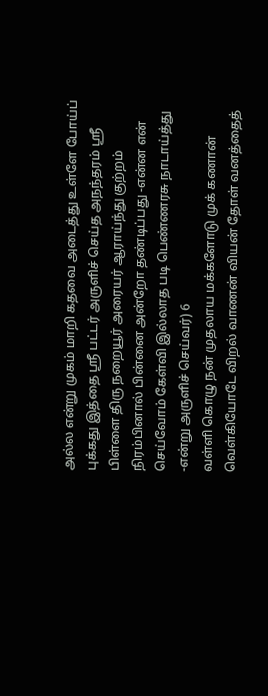அல்ல என்று முகம் மாறி கதவை அடைத்து உள்ளே போய்ப் புக்கது இத்தை ஸ்ரீ பட்டர் அருளிச் செய்த அநந்தரம் ஸ்ரீ பிள்ளை திரு நறையூர் அரையர் ஆராய்ந்து குற்றம் நிரம்பினால் பின்னை அன்றோ தண்டிப்பது -என்ன என் செய்வோம் கேள்வி இல்லாத படி பெண்ணரசு நாடாய்த்து -என்று அருளிச் செய்வர்) 6
வள்ளி கொழு நன் முதலாய மக்களோடு முக் கணான் வெள்கியோடே விறல் வாணன் வியன் தோள் வனத்தைத்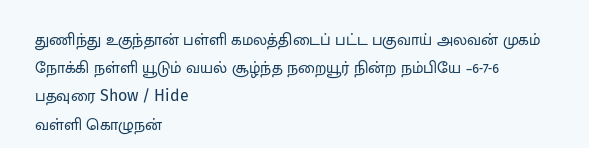துணிந்து உகுந்தான் பள்ளி கமலத்திடைப் பட்ட பகுவாய் அலவன் முகம் நோக்கி நள்ளி யூடும் வயல் சூழ்ந்த நறையூர் நின்ற நம்பியே –6-7-6
பதவுரை Show / Hide
வள்ளி கொழுநன்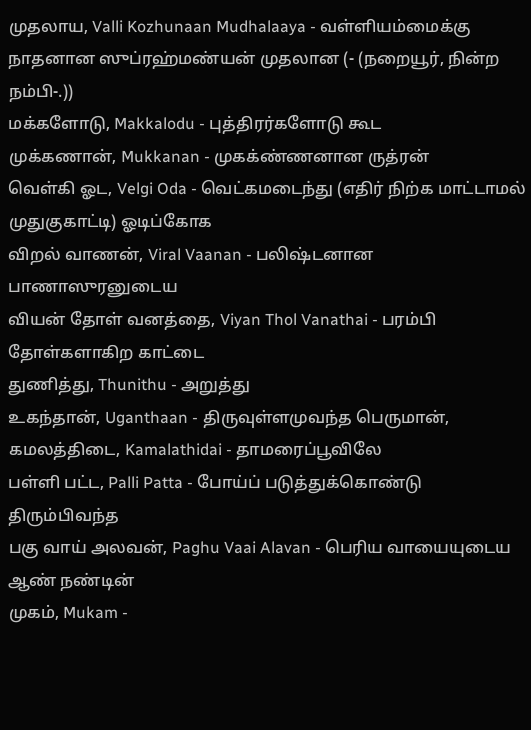முதலாய, Valli Kozhunaan Mudhalaaya - வள்ளியம்மைக்கு நாதனான ஸுப்ரஹ்மண்யன் முதலான (- (நறையூர், நின்ற நம்பி-.))
மக்களோடு, Makkalodu - புத்திரர்களோடு கூட
முக்கணான், Mukkanan - முகக்ண்ணனான ருத்ரன்
வெள்கி ஓட, Velgi Oda - வெட்கமடைந்து (எதிர் நிற்க மாட்டாமல் முதுகுகாட்டி) ஓடிப்கோக
விறல் வாணன், Viral Vaanan - பலிஷ்டனான பாணாஸுரனுடைய
வியன் தோள் வனத்தை, Viyan Thol Vanathai - பரம்பி தோள்களாகிற காட்டை
துணித்து, Thunithu - அறுத்து
உகந்தான், Uganthaan - திருவுள்ளமுவந்த பெருமான்,
கமலத்திடை, Kamalathidai - தாமரைப்பூவிலே
பள்ளி பட்ட, Palli Patta - போய்ப் படுத்துக்கொண்டு திரும்பிவந்த
பகு வாய் அலவன், Paghu Vaai Alavan - பெரிய வாயையுடைய ஆண் நண்டின்
முகம், Mukam -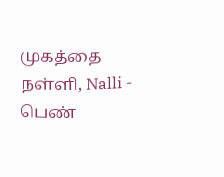முகத்தை
நள்ளி, Nalli - பெண்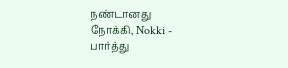நண்டானது
நோக்கி, Nokki - பார்த்து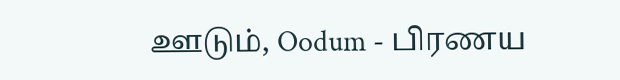ஊடும், Oodum - பிரணய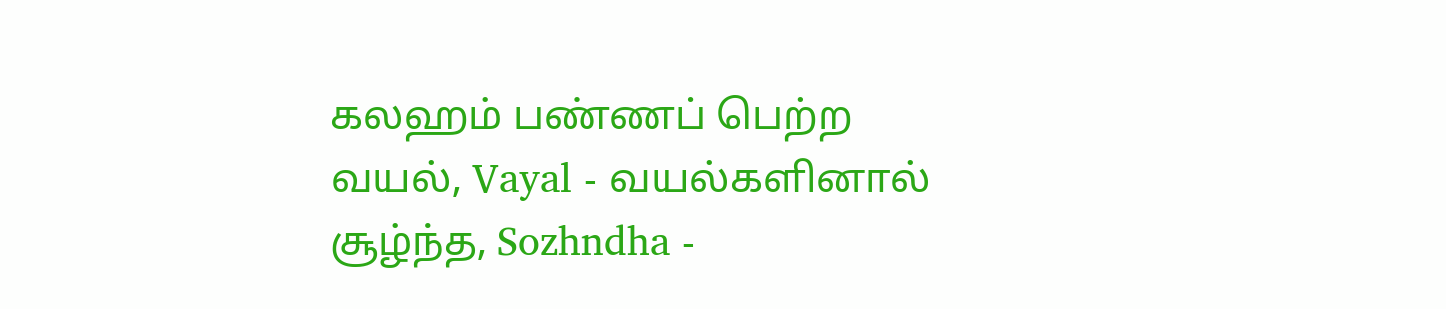கலஹம் பண்ணப் பெற்ற
வயல், Vayal - வயல்களினால்
சூழ்ந்த, Sozhndha -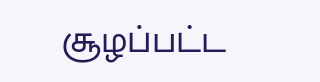சூழப்பட்ட